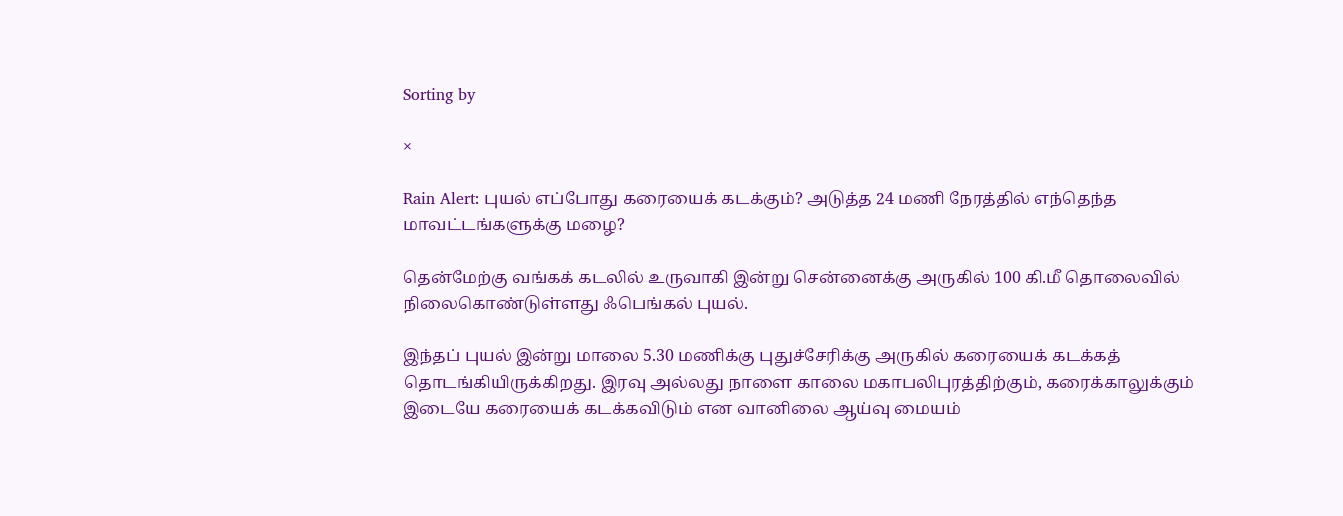Sorting by

×

Rain Alert: புயல் எப்போது கரையைக் கடக்கும்? அடுத்த 24 மணி நேரத்தில் எந்தெந்த மாவட்டங்களுக்கு மழை?

தென்மேற்கு வங்கக் கடலில் உருவாகி இன்று சென்னைக்கு அருகில் 100 கி.மீ தொலைவில் நிலைகொண்டுள்ளது ஃபெங்கல் புயல்.

இந்தப் புயல் இன்று மாலை 5.30 மணிக்கு புதுச்சேரிக்கு அருகில் கரையைக் கடக்கத் தொடங்கியிருக்கிறது. இரவு அல்லது நாளை காலை மகாபலிபுரத்திற்கும், கரைக்காலுக்கும் இடையே கரையைக் கடக்கவிடும் என வானிலை ஆய்வு மையம்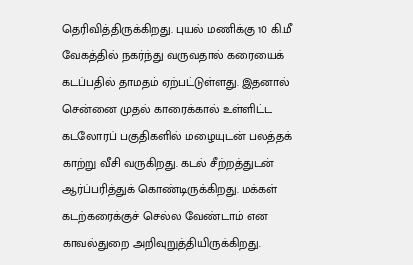தெரிவித்திருக்கிறது. புயல் மணிக்கு 10 கி.மீ வேகத்தில் நகர்ந்து வருவதால் கரையைக் கடப்பதில் தாமதம் ஏற்பட்டுள்ளது. இதனால் சென்னை முதல் காரைக்கால் உள்ளிட்ட கடலோரப் பகுதிகளில் மழையுடன் பலத்தக் காற்று வீசி வருகிறது. கடல் சீற்றத்துடன் ஆர்ப்பரித்துக் கொண்டிருக்கிறது. மக்கள் கடற்கரைக்குச் செல்ல வேண்டாம் என காவல்துறை அறிவுறுத்தியிருக்கிறது.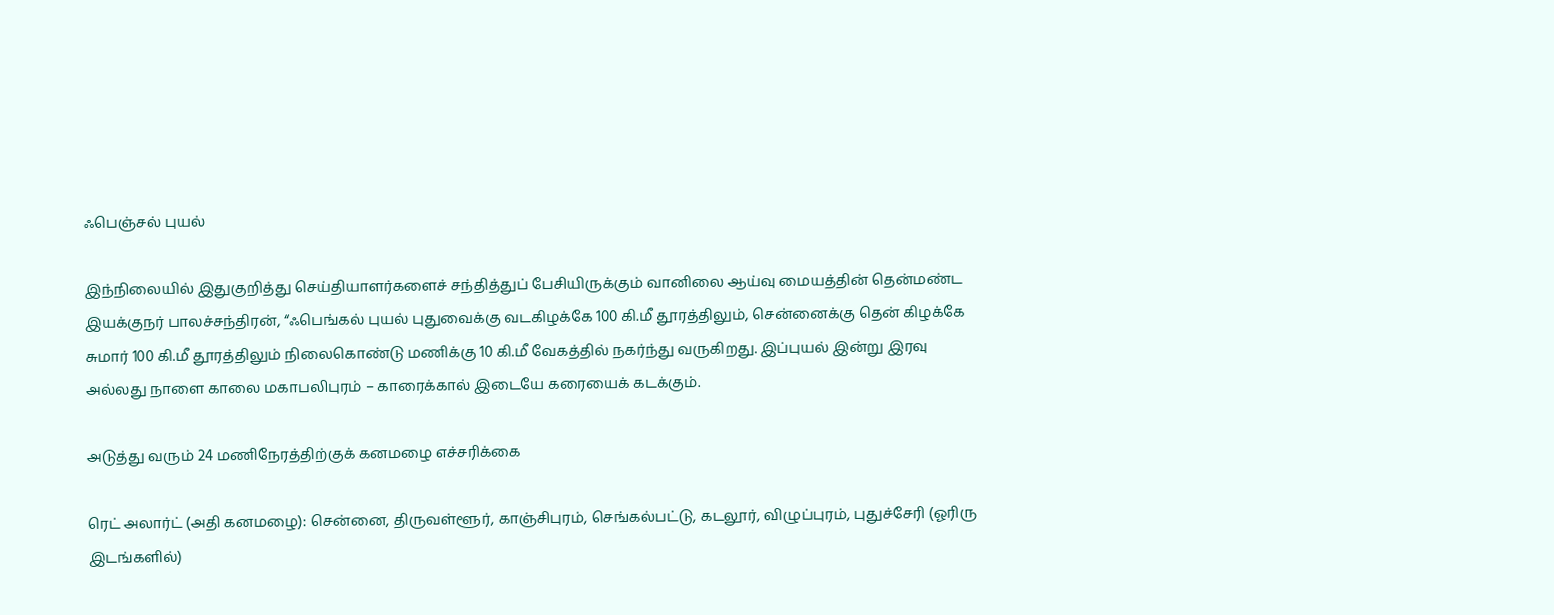ஃபெஞ்சல் புயல்

இந்நிலையில் இதுகுறித்து செய்தியாளர்களைச் சந்தித்துப் பேசியிருக்கும் வானிலை ஆய்வு மையத்தின் தென்மண்ட இயக்குநர் பாலச்சந்திரன், “ஃபெங்கல் புயல் புதுவைக்கு வடகிழக்கே 100 கி.மீ தூரத்திலும், சென்னைக்கு தென் கிழக்கே சுமார் 100 கி.மீ தூரத்திலும் நிலைகொண்டு மணிக்கு 10 கி.மீ வேகத்தில் நகர்ந்து வருகிறது. இப்புயல் இன்று இரவு அல்லது நாளை காலை மகாபலிபுரம் – காரைக்கால் இடையே கரையைக் கடக்கும்.

அடுத்து வரும் 24 மணிநேரத்திற்குக் கனமழை எச்சரிக்கை

ரெட் அலார்ட் (அதி கனமழை): சென்னை, திருவள்ளூர், காஞ்சிபுரம், செங்கல்பட்டு, கடலூர், விழுப்புரம், புதுச்சேரி (ஓரிரு இடங்களில்)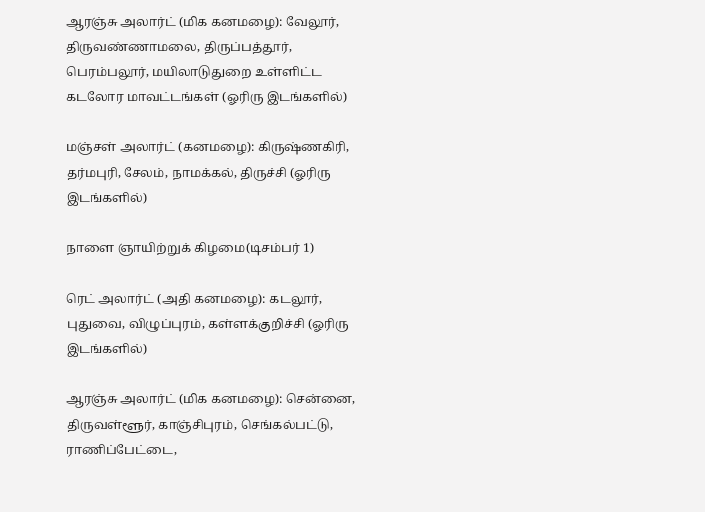ஆரஞ்சு அலார்ட் (மிக கனமழை): வேலூர், திருவண்ணாமலை, திருப்பத்தூர், பெரம்பலூர், மயிலாடுதுறை உள்ளிட்ட கடலோர மாவட்டங்கள் (ஓரிரு இடங்களில்)

மஞ்சள் அலார்ட் (கனமழை): கிருஷ்ணகிரி, தர்மபுரி, சேலம், நாமக்கல், திருச்சி (ஓரிரு இடங்களில்)

நாளை ஞாயிற்றுக் கிழமை(டிசம்பர் 1)

ரெட் அலார்ட் (அதி கனமழை): கடலூர், புதுவை, விழுப்புரம், கள்ளக்குறிச்சி (ஓரிரு இடங்களில்)

ஆரஞ்சு அலார்ட் (மிக கனமழை): சென்னை, திருவள்ளூர், காஞ்சிபுரம், செங்கல்பட்டு, ராணிப்பேட்டை,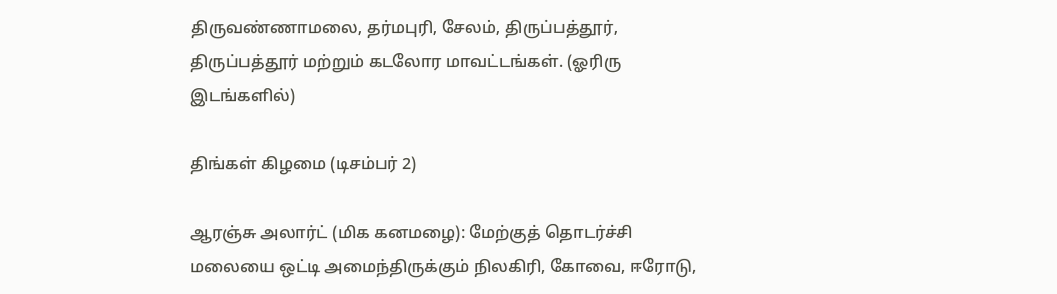திருவண்ணாமலை, தர்மபுரி, சேலம், திருப்பத்தூர், திருப்பத்தூர் மற்றும் கடலோர மாவட்டங்கள். (ஓரிரு இடங்களில்)

திங்கள் கிழமை (டிசம்பர் 2)

ஆரஞ்சு அலார்ட் (மிக கனமழை): மேற்குத் தொடர்ச்சி மலையை ஒட்டி அமைந்திருக்கும் நிலகிரி, கோவை, ஈரோடு,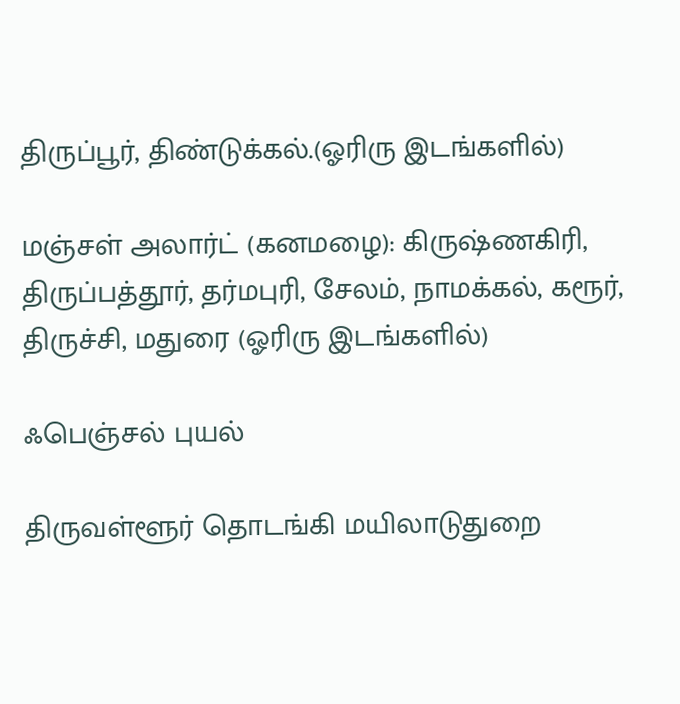திருப்பூர், திண்டுக்கல்.(ஓரிரு இடங்களில்)

மஞ்சள் அலார்ட் (கனமழை): கிருஷ்ணகிரி, திருப்பத்தூர், தர்மபுரி, சேலம், நாமக்கல், கரூர், திருச்சி, மதுரை (ஓரிரு இடங்களில்)

ஃபெஞ்சல் புயல்

திருவள்ளூர் தொடங்கி மயிலாடுதுறை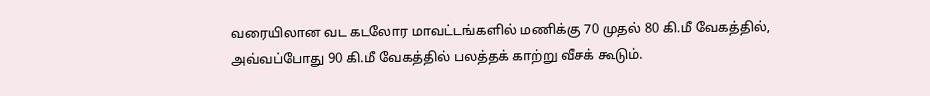வரையிலான வட கடலோர மாவட்டங்களில் மணிக்கு 70 முதல் 80 கி.மீ வேகத்தில், அவ்வப்போது 90 கி.மீ வேகத்தில் பலத்தக் காற்று வீசக் கூடும்.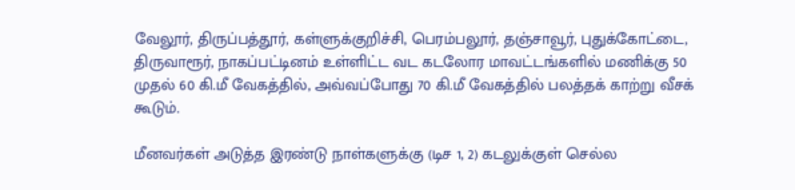வேலூர், திருப்பத்தூர், கள்ளுக்குறிச்சி, பெரம்பலூர், தஞ்சாவூர், புதுக்கோட்டை, திருவாரூர், நாகப்பட்டினம் உள்ளிட்ட வட கடலோர மாவட்டங்களில் மணிக்கு 50 முதல் 60 கி.மீ வேகத்தில், அவ்வப்போது 70 கி.மீ வேகத்தில் பலத்தக் காற்று வீசக் கூடும்.

மீனவர்கள் அடுத்த இரண்டு நாள்களுக்கு (டிச 1, 2) கடலுக்குள் செல்ல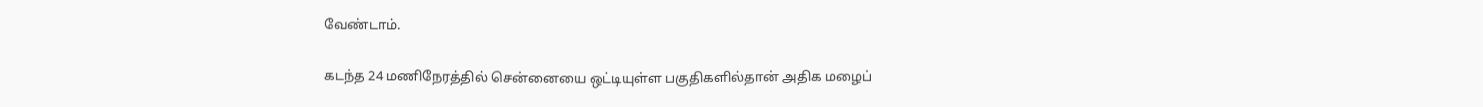வேண்டாம்.

கடந்த 24 மணிநேரத்தில் சென்னையை ஒட்டியுள்ள பகுதிகளில்தான் அதிக மழைப்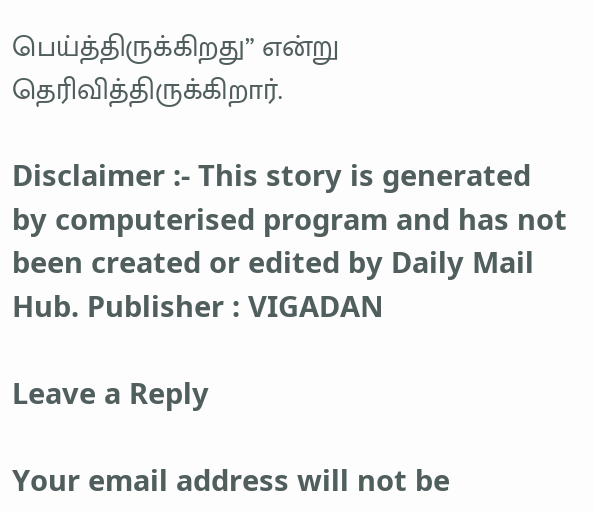பெய்த்திருக்கிறது” என்று தெரிவித்திருக்கிறார்.

Disclaimer :- This story is generated by computerised program and has not been created or edited by Daily Mail Hub. Publisher : VIGADAN

Leave a Reply

Your email address will not be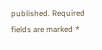published. Required fields are marked *